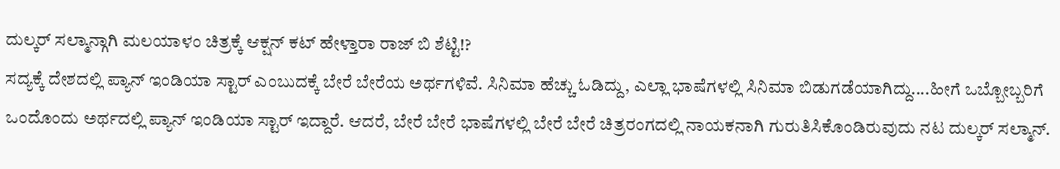ದುಲ್ಕರ್ ಸಲ್ಮಾನ್ಗಾಗಿ ಮಲಯಾಳಂ ಚಿತ್ರಕ್ಕೆ ಆಕ್ಷನ್ ಕಟ್ ಹೇಳ್ತಾರಾ ರಾಜ್ ಬಿ ಶೆಟ್ಟಿ!?
ಸದ್ಯಕ್ಕೆ ದೇಶದಲ್ಲಿ ಪ್ಯಾನ್ ಇಂಡಿಯಾ ಸ್ಟಾರ್ ಎಂಬುದಕ್ಕೆ ಬೇರೆ ಬೇರೆಯ ಅರ್ಥಗಳಿವೆ. ಸಿನಿಮಾ ಹೆಚ್ಚು ಓಡಿದ್ದು, ಎಲ್ಲಾ ಭಾಷೆಗಳಲ್ಲಿ ಸಿನಿಮಾ ಬಿಡುಗಡೆಯಾಗಿದ್ದು....ಹೀಗೆ ಒಬ್ಬೋಬ್ಬರಿಗೆ ಒಂದೊಂದು ಅರ್ಥದಲ್ಲಿ ಪ್ಯಾನ್ ಇಂಡಿಯಾ ಸ್ಟಾರ್ ಇದ್ದಾರೆ. ಆದರೆ, ಬೇರೆ ಬೇರೆ ಭಾಷೆಗಳಲ್ಲಿ ಬೇರೆ ಬೇರೆ ಚಿತ್ರರಂಗದಲ್ಲಿ ನಾಯಕನಾಗಿ ಗುರುತಿಸಿಕೊಂಡಿರುವುದು ನಟ ದುಲ್ಕರ್ ಸಲ್ಮಾನ್.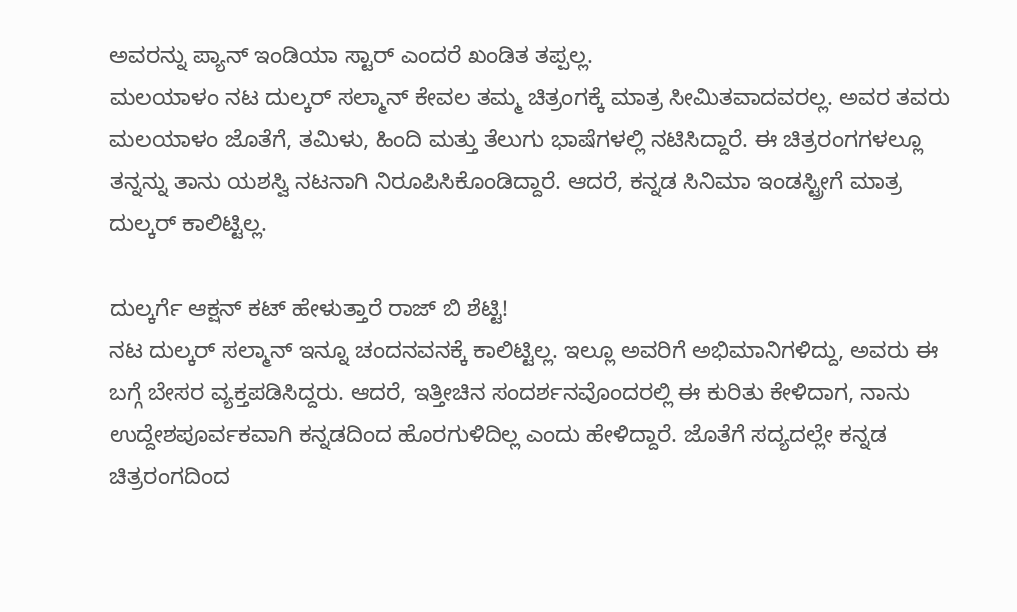ಅವರನ್ನು ಪ್ಯಾನ್ ಇಂಡಿಯಾ ಸ್ಟಾರ್ ಎಂದರೆ ಖಂಡಿತ ತಪ್ಪಲ್ಲ.
ಮಲಯಾಳಂ ನಟ ದುಲ್ಕರ್ ಸಲ್ಮಾನ್ ಕೇವಲ ತಮ್ಮ ಚಿತ್ರಂಗಕ್ಕೆ ಮಾತ್ರ ಸೀಮಿತವಾದವರಲ್ಲ. ಅವರ ತವರು ಮಲಯಾಳಂ ಜೊತೆಗೆ, ತಮಿಳು, ಹಿಂದಿ ಮತ್ತು ತೆಲುಗು ಭಾಷೆಗಳಲ್ಲಿ ನಟಿಸಿದ್ದಾರೆ. ಈ ಚಿತ್ರರಂಗಗಳಲ್ಲೂ ತನ್ನನ್ನು ತಾನು ಯಶಸ್ವಿ ನಟನಾಗಿ ನಿರೂಪಿಸಿಕೊಂಡಿದ್ದಾರೆ. ಆದರೆ, ಕನ್ನಡ ಸಿನಿಮಾ ಇಂಡಸ್ಟ್ರೀಗೆ ಮಾತ್ರ ದುಲ್ಕರ್ ಕಾಲಿಟ್ಟಿಲ್ಲ.

ದುಲ್ಕರ್ಗೆ ಆಕ್ಷನ್ ಕಟ್ ಹೇಳುತ್ತಾರೆ ರಾಜ್ ಬಿ ಶೆಟ್ಟಿ!
ನಟ ದುಲ್ಕರ್ ಸಲ್ಮಾನ್ ಇನ್ನೂ ಚಂದನವನಕ್ಕೆ ಕಾಲಿಟ್ಟಿಲ್ಲ. ಇಲ್ಲೂ ಅವರಿಗೆ ಅಭಿಮಾನಿಗಳಿದ್ದು, ಅವರು ಈ ಬಗ್ಗೆ ಬೇಸರ ವ್ಯಕ್ತಪಡಿಸಿದ್ದರು. ಆದರೆ, ಇತ್ತೀಚಿನ ಸಂದರ್ಶನವೊಂದರಲ್ಲಿ ಈ ಕುರಿತು ಕೇಳಿದಾಗ, ನಾನು ಉದ್ದೇಶಪೂರ್ವಕವಾಗಿ ಕನ್ನಡದಿಂದ ಹೊರಗುಳಿದಿಲ್ಲ ಎಂದು ಹೇಳಿದ್ದಾರೆ. ಜೊತೆಗೆ ಸದ್ಯದಲ್ಲೇ ಕನ್ನಡ ಚಿತ್ರರಂಗದಿಂದ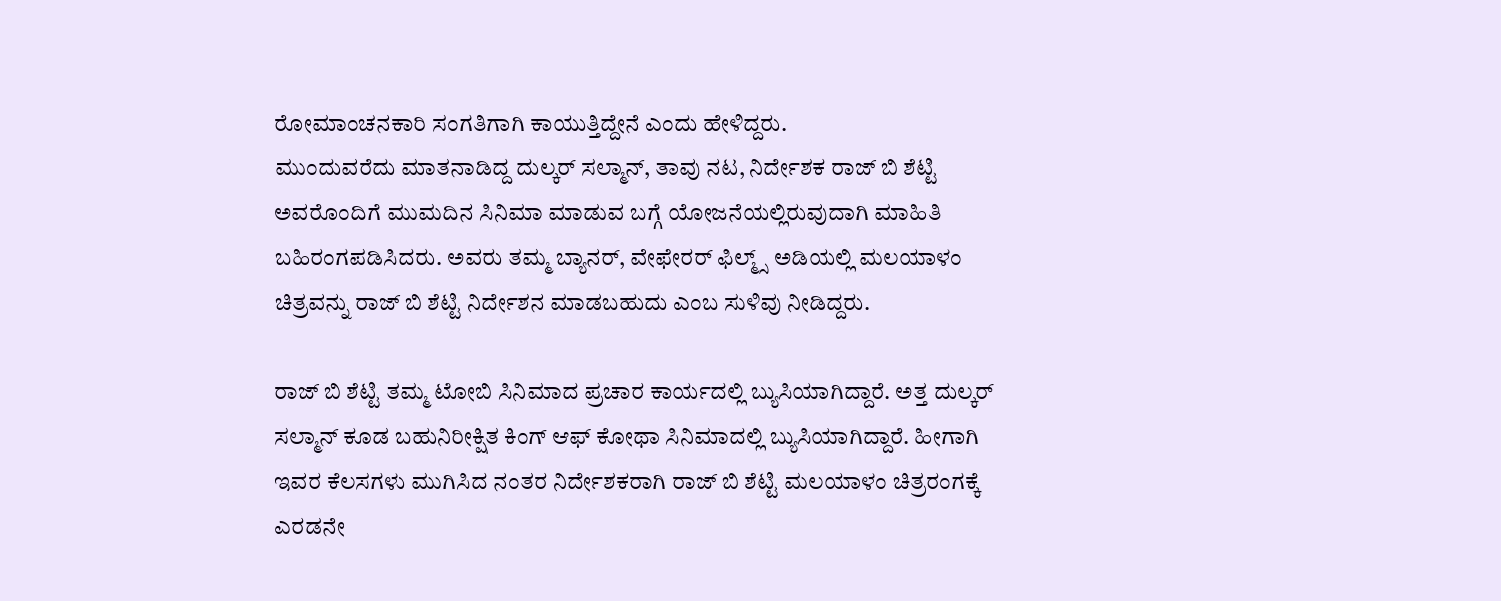ರೋಮಾಂಚನಕಾರಿ ಸಂಗತಿಗಾಗಿ ಕಾಯುತ್ತಿದ್ದೇನೆ ಎಂದು ಹೇಳಿದ್ದರು.
ಮುಂದುವರೆದು ಮಾತನಾಡಿದ್ದ ದುಲ್ಕರ್ ಸಲ್ಮಾನ್, ತಾವು ನಟ, ನಿರ್ದೇಶಕ ರಾಜ್ ಬಿ ಶೆಟ್ಟಿ ಅವರೊಂದಿಗೆ ಮುಮದಿನ ಸಿನಿಮಾ ಮಾಡುವ ಬಗ್ಗೆ ಯೋಜನೆಯಲ್ಲಿರುವುದಾಗಿ ಮಾಹಿತಿ ಬಹಿರಂಗಪಡಿಸಿದರು. ಅವರು ತಮ್ಮ ಬ್ಯಾನರ್, ವೇಫೇರರ್ ಫಿಲ್ಮ್ಸ್ ಅಡಿಯಲ್ಲಿ ಮಲಯಾಳಂ ಚಿತ್ರವನ್ನು ರಾಜ್ ಬಿ ಶೆಟ್ಟಿ ನಿರ್ದೇಶನ ಮಾಡಬಹುದು ಎಂಬ ಸುಳಿವು ನೀಡಿದ್ದರು.

ರಾಜ್ ಬಿ ಶೆಟ್ಟಿ ತಮ್ಮ ಟೋಬಿ ಸಿನಿಮಾದ ಪ್ರಚಾರ ಕಾರ್ಯದಲ್ಲಿ ಬ್ಯುಸಿಯಾಗಿದ್ದಾರೆ. ಅತ್ತ ದುಲ್ಕರ್ ಸಲ್ಮಾನ್ ಕೂಡ ಬಹುನಿರೀಕ್ಷಿತ ಕಿಂಗ್ ಆಫ್ ಕೋಥಾ ಸಿನಿಮಾದಲ್ಲಿ ಬ್ಯುಸಿಯಾಗಿದ್ದಾರೆ. ಹೀಗಾಗಿ ಇವರ ಕೆಲಸಗಳು ಮುಗಿಸಿದ ನಂತರ ನಿರ್ದೇಶಕರಾಗಿ ರಾಜ್ ಬಿ ಶೆಟ್ಟಿ ಮಲಯಾಳಂ ಚಿತ್ರರಂಗಕ್ಕೆ ಎರಡನೇ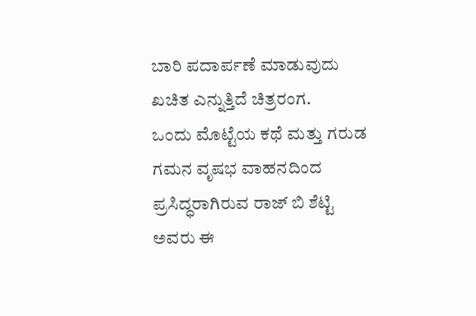ಬಾರಿ ಪದಾರ್ಪಣೆ ಮಾಡುವುದು ಖಚಿತ ಎನ್ನುತ್ತಿದೆ ಚಿತ್ರರಂಗ.
ಒಂದು ಮೊಟ್ಟೆಯ ಕಥೆ ಮತ್ತು ಗರುಡ ಗಮನ ವೃಷಭ ವಾಹನದಿಂದ ಪ್ರಸಿದ್ಧರಾಗಿರುವ ರಾಜ್ ಬಿ ಶೆಟ್ಟಿ ಅವರು ಈ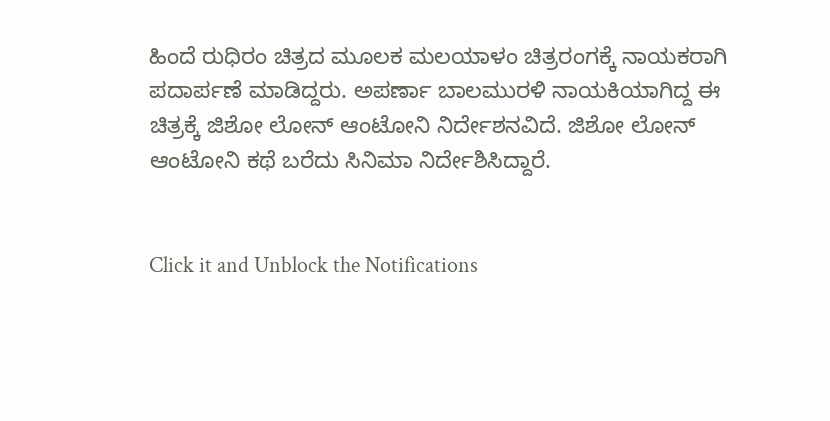ಹಿಂದೆ ರುಧಿರಂ ಚಿತ್ರದ ಮೂಲಕ ಮಲಯಾಳಂ ಚಿತ್ರರಂಗಕ್ಕೆ ನಾಯಕರಾಗಿ ಪದಾರ್ಪಣೆ ಮಾಡಿದ್ದರು. ಅಪರ್ಣಾ ಬಾಲಮುರಳಿ ನಾಯಕಿಯಾಗಿದ್ದ ಈ ಚಿತ್ರಕ್ಕೆ ಜಿಶೋ ಲೋನ್ ಆಂಟೋನಿ ನಿರ್ದೇಶನವಿದೆ. ಜಿಶೋ ಲೋನ್ ಆಂಟೋನಿ ಕಥೆ ಬರೆದು ಸಿನಿಮಾ ನಿರ್ದೇಶಿಸಿದ್ದಾರೆ.


Click it and Unblock the Notifications